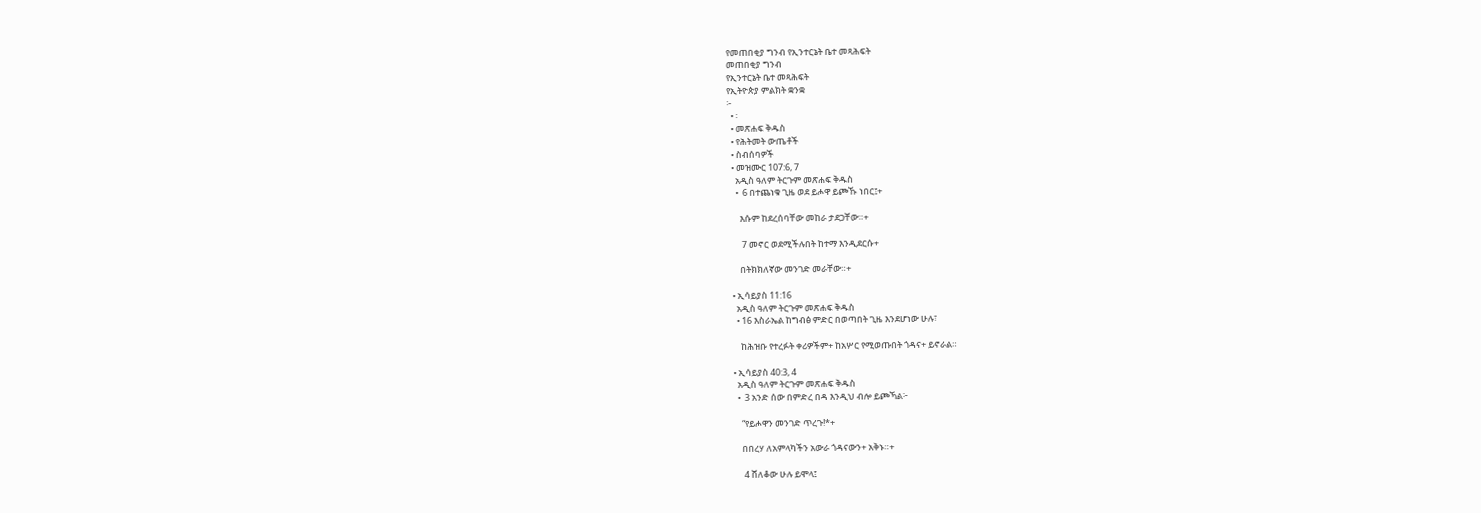የመጠበቂያ ግንብ የኢንተርኔት ቤተ መጻሕፍት
መጠበቂያ ግንብ
የኢንተርኔት ቤተ መጻሕፍት
የኢትዮጵያ ምልክት ቋንቋ
፦
  • ፡
  • መጽሐፍ ቅዱስ
  • የሕትመት ውጤቶች
  • ስብሰባዎች
  • መዝሙር 107:6, 7
    አዲስ ዓለም ትርጉም መጽሐፍ ቅዱስ
    •  6 በተጨነቁ ጊዜ ወደ ይሖዋ ይጮኹ ነበር፤+

      እሱም ከደረሰባቸው መከራ ታደጋቸው።+

       7 መኖር ወደሚችሉበት ከተማ እንዲደርሱ+

      በትክክለኛው መንገድ መራቸው።+

  • ኢሳይያስ 11:16
    አዲስ ዓለም ትርጉም መጽሐፍ ቅዱስ
    • 16 እስራኤል ከግብፅ ምድር በወጣበት ጊዜ እንደሆነው ሁሉ፣

      ከሕዝቡ የተረፉት ቀሪዎችም+ ከአሦር የሚወጡበት ጎዳና+ ይኖራል።

  • ኢሳይያስ 40:3, 4
    አዲስ ዓለም ትርጉም መጽሐፍ ቅዱስ
    •  3 አንድ ሰው በምድረ በዳ እንዲህ ብሎ ይጮኻል፦

      “የይሖዋን መንገድ ጥረጉ!*+

      በበረሃ ለአምላካችን አውራ ጎዳናውን+ አቅኑ።+

       4 ሸለቆው ሁሉ ይሞላ፤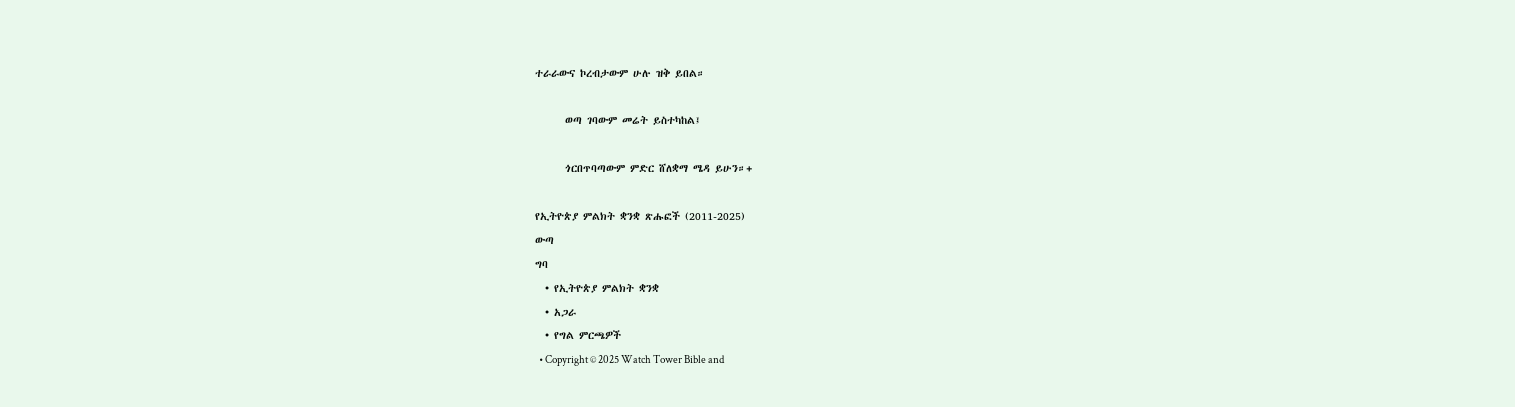ተራራውና ኮረብታውም ሁሉ ዝቅ ይበል።

      ወጣ ገባውም መሬት ይስተካከል፤

      ጎርበጥባጣውም ምድር ሸለቋማ ሜዳ ይሁን።+

የኢትዮጵያ ምልክት ቋንቋ ጽሑፎች (2011-2025)
ውጣ
ግባ
  • የኢትዮጵያ ምልክት ቋንቋ
  • አጋራ
  • የግል ምርጫዎች
  • Copyright © 2025 Watch Tower Bible and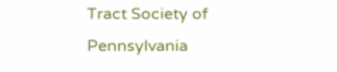Tract Society of Pennsylvania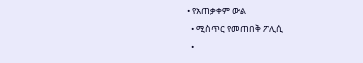• የአጠቃቀም ውል
  • ሚስጥር የመጠበቅ ፖሊሲ
  •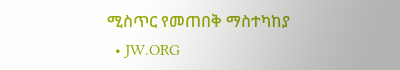ሚስጥር የመጠበቅ ማስተካከያ
  • JW.ORG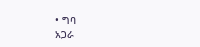• ግባ
አጋራ